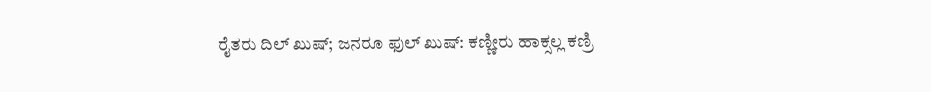ರೈತರು ದಿಲ್ ಖುಷ್; ಜನರೂ ಫುಲ್ ಖುಷ್: ಕಣ್ಣೀರು ಹಾಕ್ಸಲ್ಲ ಕಣ್ರಿ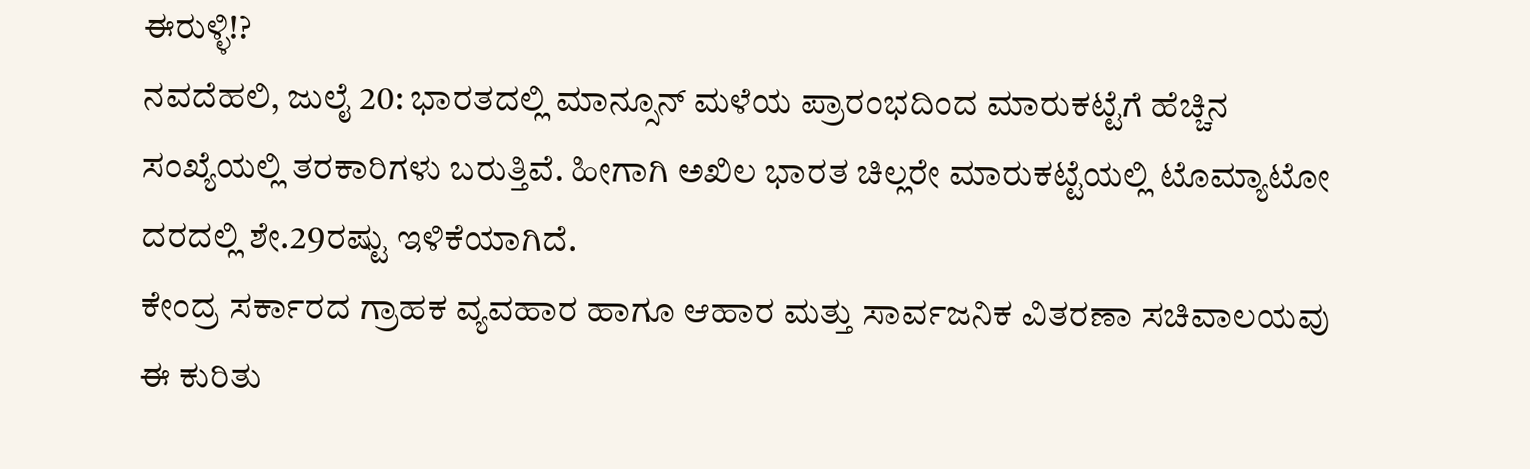ಈರುಳ್ಳಿ!?
ನವದೆಹಲಿ, ಜುಲೈ 20: ಭಾರತದಲ್ಲಿ ಮಾನ್ಸೂನ್ ಮಳೆಯ ಪ್ರಾರಂಭದಿಂದ ಮಾರುಕಟ್ಟೆಗೆ ಹೆಚ್ಚಿನ ಸಂಖ್ಯೆಯಲ್ಲಿ ತರಕಾರಿಗಳು ಬರುತ್ತಿವೆ. ಹೀಗಾಗಿ ಅಖಿಲ ಭಾರತ ಚಿಲ್ಲರೇ ಮಾರುಕಟ್ಟೆಯಲ್ಲಿ ಟೊಮ್ಯಾಟೋ ದರದಲ್ಲಿ ಶೇ.29ರಷ್ಟು ಇಳಿಕೆಯಾಗಿದೆ.
ಕೇಂದ್ರ ಸರ್ಕಾರದ ಗ್ರಾಹಕ ವ್ಯವಹಾರ ಹಾಗೂ ಆಹಾರ ಮತ್ತು ಸಾರ್ವಜನಿಕ ವಿತರಣಾ ಸಚಿವಾಲಯವು ಈ ಕುರಿತು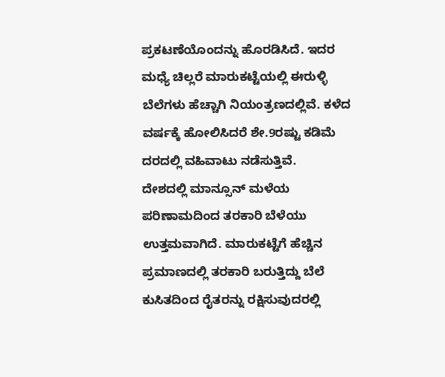ಪ್ರಕಟಣೆಯೊಂದನ್ನು ಹೊರಡಿಸಿದೆ. ಇದರ ಮಧ್ಯೆ ಚಿಲ್ಲರೆ ಮಾರುಕಟ್ಟೆಯಲ್ಲಿ ಈರುಳ್ಳಿ ಬೆಲೆಗಳು ಹೆಚ್ಚಾಗಿ ನಿಯಂತ್ರಣದಲ್ಲಿವೆ. ಕಳೆದ ವರ್ಷಕ್ಕೆ ಹೋಲಿಸಿದರೆ ಶೇ.9ರಷ್ಟು ಕಡಿಮೆ ದರದಲ್ಲಿ ವಹಿವಾಟು ನಡೆಸುತ್ತಿವೆ.
ದೇಶದಲ್ಲಿ ಮಾನ್ಸೂನ್ ಮಳೆಯ ಪರಿಣಾಮದಿಂದ ತರಕಾರಿ ಬೆಳೆಯು ಉತ್ತಮವಾಗಿದೆ. ಮಾರುಕಟ್ಟೆಗೆ ಹೆಚ್ಚಿನ ಪ್ರಮಾಣದಲ್ಲಿ ತರಕಾರಿ ಬರುತ್ತಿದ್ದು ಬೆಲೆ ಕುಸಿತದಿಂದ ರೈತರನ್ನು ರಕ್ಷಿಸುವುದರಲ್ಲಿ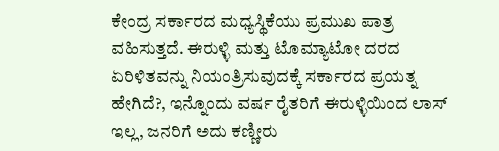ಕೇಂದ್ರ ಸರ್ಕಾರದ ಮಧ್ಯಸ್ಥಿಕೆಯು ಪ್ರಮುಖ ಪಾತ್ರ ವಹಿಸುತ್ತದೆ. ಈರುಳ್ಳಿ ಮತ್ತು ಟೊಮ್ಯಾಟೋ ದರದ ಏರಿಳಿತವನ್ನು ನಿಯಂತ್ರಿಸುವುದಕ್ಕೆ ಸರ್ಕಾರದ ಪ್ರಯತ್ನ ಹೇಗಿದೆ?, ಇನ್ನೊಂದು ವರ್ಷ ರೈತರಿಗೆ ಈರುಳ್ಳಿಯಿಂದ ಲಾಸ್ ಇಲ್ಲ, ಜನರಿಗೆ ಅದು ಕಣ್ಣೀರು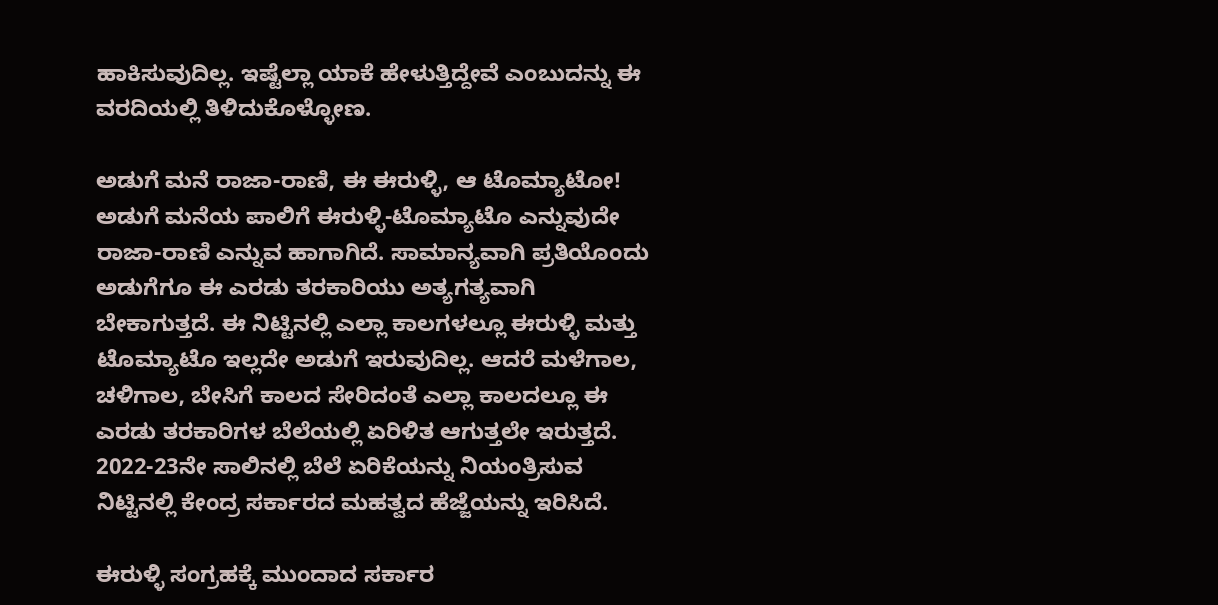ಹಾಕಿಸುವುದಿಲ್ಲ. ಇಷ್ಟೆಲ್ಲಾ ಯಾಕೆ ಹೇಳುತ್ತಿದ್ದೇವೆ ಎಂಬುದನ್ನು ಈ ವರದಿಯಲ್ಲಿ ತಿಳಿದುಕೊಳ್ಳೋಣ.

ಅಡುಗೆ ಮನೆ ರಾಜಾ-ರಾಣಿ, ಈ ಈರುಳ್ಳಿ, ಆ ಟೊಮ್ಯಾಟೋ!
ಅಡುಗೆ ಮನೆಯ ಪಾಲಿಗೆ ಈರುಳ್ಳಿ-ಟೊಮ್ಯಾಟೊ ಎನ್ನುವುದೇ ರಾಜಾ-ರಾಣಿ ಎನ್ನುವ ಹಾಗಾಗಿದೆ. ಸಾಮಾನ್ಯವಾಗಿ ಪ್ರತಿಯೊಂದು ಅಡುಗೆಗೂ ಈ ಎರಡು ತರಕಾರಿಯು ಅತ್ಯಗತ್ಯವಾಗಿ ಬೇಕಾಗುತ್ತದೆ. ಈ ನಿಟ್ಟಿನಲ್ಲಿ ಎಲ್ಲಾ ಕಾಲಗಳಲ್ಲೂ ಈರುಳ್ಳಿ ಮತ್ತು ಟೊಮ್ಯಾಟೊ ಇಲ್ಲದೇ ಅಡುಗೆ ಇರುವುದಿಲ್ಲ. ಆದರೆ ಮಳೆಗಾಲ, ಚಳಿಗಾಲ, ಬೇಸಿಗೆ ಕಾಲದ ಸೇರಿದಂತೆ ಎಲ್ಲಾ ಕಾಲದಲ್ಲೂ ಈ ಎರಡು ತರಕಾರಿಗಳ ಬೆಲೆಯಲ್ಲಿ ಏರಿಳಿತ ಆಗುತ್ತಲೇ ಇರುತ್ತದೆ. 2022-23ನೇ ಸಾಲಿನಲ್ಲಿ ಬೆಲೆ ಏರಿಕೆಯನ್ನು ನಿಯಂತ್ರಿಸುವ ನಿಟ್ಟಿನಲ್ಲಿ ಕೇಂದ್ರ ಸರ್ಕಾರದ ಮಹತ್ವದ ಹೆಜ್ಜೆಯನ್ನು ಇರಿಸಿದೆ.

ಈರುಳ್ಳಿ ಸಂಗ್ರಹಕ್ಕೆ ಮುಂದಾದ ಸರ್ಕಾರ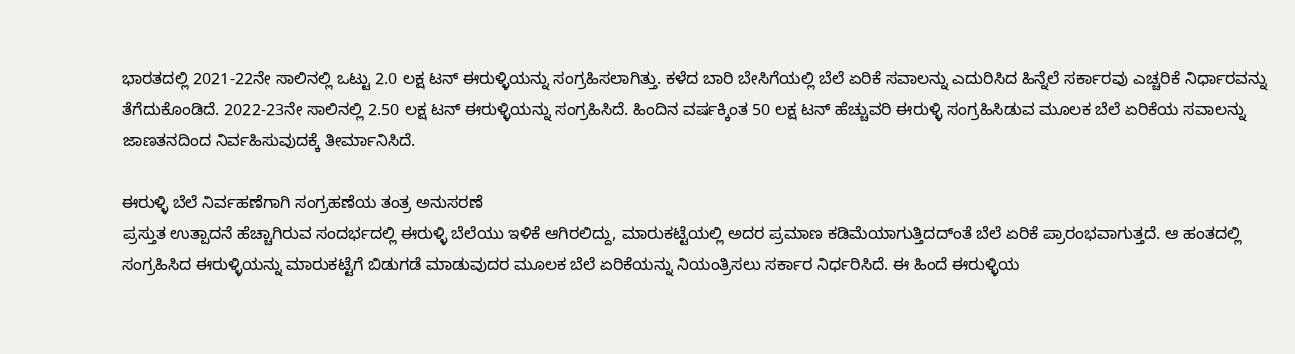ಭಾರತದಲ್ಲಿ 2021-22ನೇ ಸಾಲಿನಲ್ಲಿ ಒಟ್ಟು 2.0 ಲಕ್ಷ ಟನ್ ಈರುಳ್ಳಿಯನ್ನು ಸಂಗ್ರಹಿಸಲಾಗಿತ್ತು. ಕಳೆದ ಬಾರಿ ಬೇಸಿಗೆಯಲ್ಲಿ ಬೆಲೆ ಏರಿಕೆ ಸವಾಲನ್ನು ಎದುರಿಸಿದ ಹಿನ್ನೆಲೆ ಸರ್ಕಾರವು ಎಚ್ಚರಿಕೆ ನಿರ್ಧಾರವನ್ನು ತೆಗೆದುಕೊಂಡಿದೆ. 2022-23ನೇ ಸಾಲಿನಲ್ಲಿ 2.50 ಲಕ್ಷ ಟನ್ ಈರುಳ್ಳಿಯನ್ನು ಸಂಗ್ರಹಿಸಿದೆ. ಹಿಂದಿನ ವರ್ಷಕ್ಕಿಂತ 50 ಲಕ್ಷ ಟನ್ ಹೆಚ್ಚುವರಿ ಈರುಳ್ಳಿ ಸಂಗ್ರಹಿಸಿಡುವ ಮೂಲಕ ಬೆಲೆ ಏರಿಕೆಯ ಸವಾಲನ್ನು ಜಾಣತನದಿಂದ ನಿರ್ವಹಿಸುವುದಕ್ಕೆ ತೀರ್ಮಾನಿಸಿದೆ.

ಈರುಳ್ಳಿ ಬೆಲೆ ನಿರ್ವಹಣೆಗಾಗಿ ಸಂಗ್ರಹಣೆಯ ತಂತ್ರ ಅನುಸರಣೆ
ಪ್ರಸ್ತುತ ಉತ್ಪಾದನೆ ಹೆಚ್ಚಾಗಿರುವ ಸಂದರ್ಭದಲ್ಲಿ ಈರುಳ್ಳಿ ಬೆಲೆಯು ಇಳಿಕೆ ಆಗಿರಲಿದ್ದು, ಮಾರುಕಟ್ಟೆಯಲ್ಲಿ ಅದರ ಪ್ರಮಾಣ ಕಡಿಮೆಯಾಗುತ್ತಿದದ್ಂತೆ ಬೆಲೆ ಏರಿಕೆ ಪ್ರಾರಂಭವಾಗುತ್ತದೆ. ಆ ಹಂತದಲ್ಲಿ ಸಂಗ್ರಹಿಸಿದ ಈರುಳ್ಳಿಯನ್ನು ಮಾರುಕಟ್ಟೆಗೆ ಬಿಡುಗಡೆ ಮಾಡುವುದರ ಮೂಲಕ ಬೆಲೆ ಏರಿಕೆಯನ್ನು ನಿಯಂತ್ರಿಸಲು ಸರ್ಕಾರ ನಿರ್ಧರಿಸಿದೆ. ಈ ಹಿಂದೆ ಈರುಳ್ಳಿಯ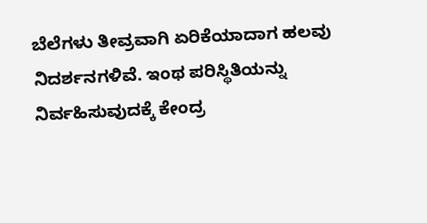ಬೆಲೆಗಳು ತೀವ್ರವಾಗಿ ಏರಿಕೆಯಾದಾಗ ಹಲವು ನಿದರ್ಶನಗಳಿವೆ. ಇಂಥ ಪರಿಸ್ಥಿತಿಯನ್ನು ನಿರ್ವಹಿಸುವುದಕ್ಕೆ ಕೇಂದ್ರ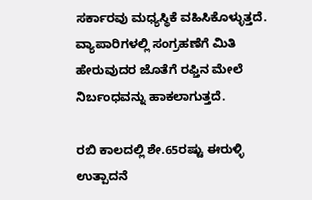ಸರ್ಕಾರವು ಮಧ್ಯಸ್ಥಿಕೆ ವಹಿಸಿಕೊಳ್ಳುತ್ತದೆ. ವ್ಯಾಪಾರಿಗಳಲ್ಲಿ ಸಂಗ್ರಹಣೆಗೆ ಮಿತಿ ಹೇರುವುದರ ಜೊತೆಗೆ ರಫ್ತಿನ ಮೇಲೆ ನಿರ್ಬಂಧವನ್ನು ಹಾಕಲಾಗುತ್ತದೆ.

ರಬಿ ಕಾಲದಲ್ಲಿ ಶೇ.65ರಷ್ಟು ಈರುಳ್ಳಿ ಉತ್ಪಾದನೆ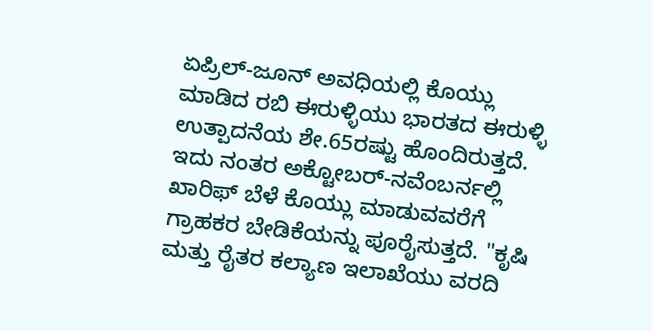ಏಪ್ರಿಲ್-ಜೂನ್ ಅವಧಿಯಲ್ಲಿ ಕೊಯ್ಲು ಮಾಡಿದ ರಬಿ ಈರುಳ್ಳಿಯು ಭಾರತದ ಈರುಳ್ಳಿ ಉತ್ಪಾದನೆಯ ಶೇ.65ರಷ್ಟು ಹೊಂದಿರುತ್ತದೆ. ಇದು ನಂತರ ಅಕ್ಟೋಬರ್-ನವೆಂಬರ್ನಲ್ಲಿ ಖಾರಿಫ್ ಬೆಳೆ ಕೊಯ್ಲು ಮಾಡುವವರೆಗೆ ಗ್ರಾಹಕರ ಬೇಡಿಕೆಯನ್ನು ಪೂರೈಸುತ್ತದೆ. "ಕೃಷಿ ಮತ್ತು ರೈತರ ಕಲ್ಯಾಣ ಇಲಾಖೆಯು ವರದಿ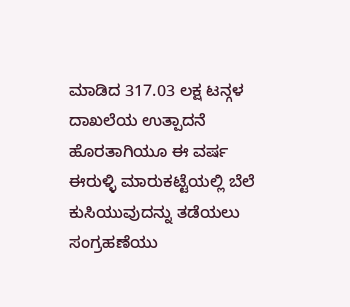ಮಾಡಿದ 317.03 ಲಕ್ಷ ಟನ್ಗಳ ದಾಖಲೆಯ ಉತ್ಪಾದನೆ ಹೊರತಾಗಿಯೂ ಈ ವರ್ಷ ಈರುಳ್ಳಿ ಮಾರುಕಟ್ಟೆಯಲ್ಲಿ ಬೆಲೆ ಕುಸಿಯುವುದನ್ನು ತಡೆಯಲು ಸಂಗ್ರಹಣೆಯು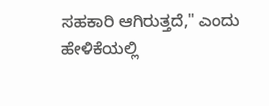ಸಹಕಾರಿ ಆಗಿರುತ್ತದೆ," ಎಂದು ಹೇಳಿಕೆಯಲ್ಲಿ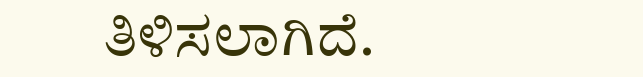ತಿಳಿಸಲಾಗಿದೆ.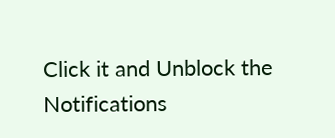Click it and Unblock the Notifications